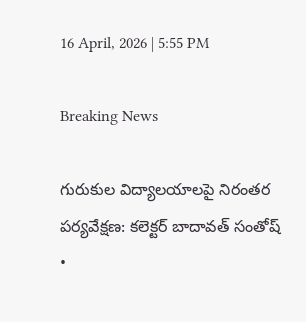16 April, 2026 | 5:55 PM

Breaking News

గురుకుల విద్యాలయాలపై నిరంతర పర్యవేక్షణ: కలెక్టర్ బాదావత్ సంతోష్   •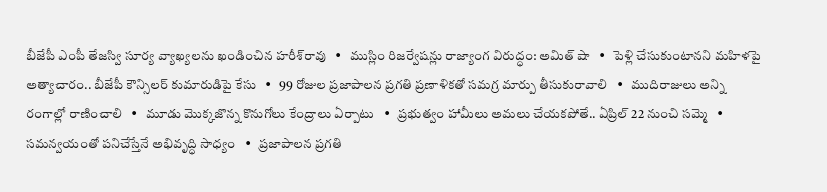బీజేపీ ఎంపీ తేజస్వి సూర్య వ్యాఖ్యలను ఖండించిన హరీశ్‌రావు   •   ముస్లిం రిజర్వేషన్లు రాజ్యాంగ విరుద్ధం: అమిత్ షా   •   పెళ్లి చేసుకుంటానని మహిళపై అత్యాచారం.. బీజేపీ కౌన్సిలర్ కుమారుడిపై కేసు   •   99 రోజుల ప్రజాపాలన ప్రగతి ప్రణాళికతో సమగ్ర మార్పు తీసుకురావాలి   •   ముదిరాజులు అన్ని రంగాల్లో రాణించాలి   •   మూడు మొక్కజొన్న కొనుగోలు కేంద్రాలు ఏర్పాటు   •   ప్రభుత్వం హామీలు అమలు చేయకపోతే.. ఏప్రిల్ 22 నుంచి సమ్మె   •   సమన్వయంతో పనిచేస్తేనే అభివృద్ధి సాధ్యం   •   ప్రజాపాలన ప్రగతి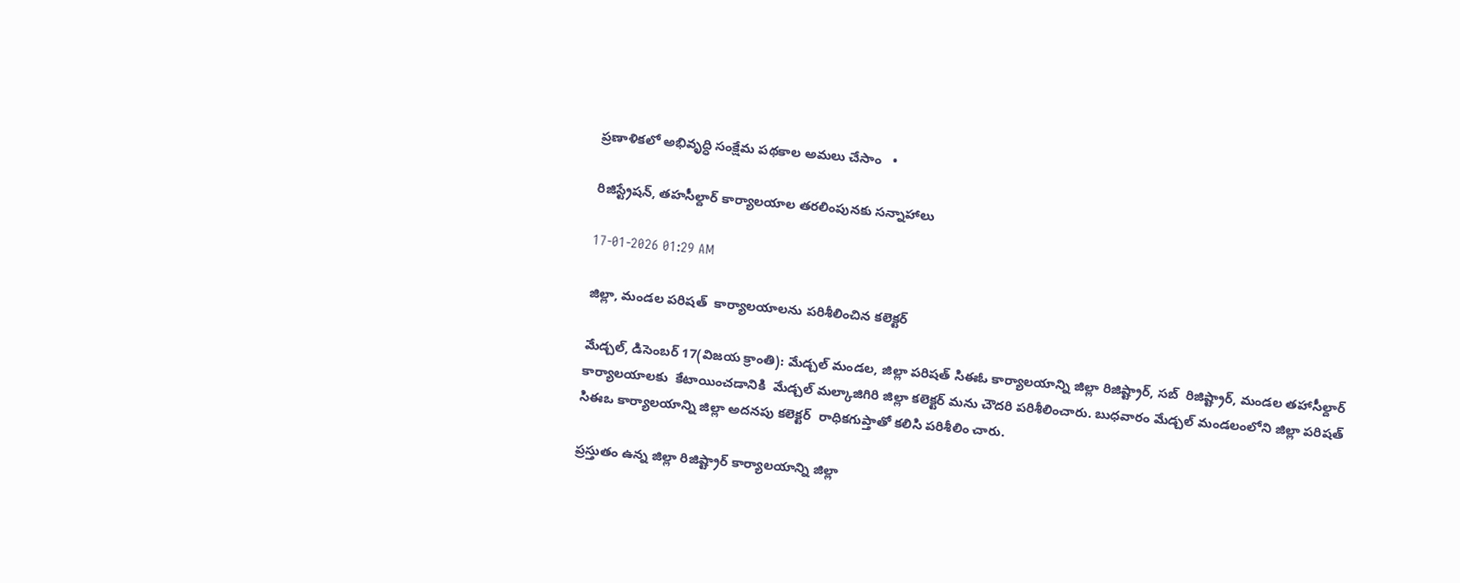ప్రణాళికలో అభివృద్ధి సంక్షేమ పథకాల అమలు చేసాం   •

రిజిస్ట్రేషన్, తహసీల్దార్ కార్యాలయాల తరలింపునకు సన్నాహాలు

17-01-2026 01:29 AM

జిల్లా, మండల పరిషత్  కార్యాలయాలను పరిశీలించిన కలెక్టర్

మేడ్చల్, డిసెంబర్ 17(విజయ క్రాంతి): మేడ్చల్ మండల, జిల్లా పరిషత్ సిఈఓ కార్యాలయాన్ని జిల్లా రిజిష్ట్రార్, సబ్  రిజిష్ట్రార్, మండల తహాసీల్దార్ కార్యాలయాలకు  కేటాయించడానికి  మేడ్చల్ మల్కాజిగిరి జిల్లా కలెక్టర్ మను చౌదరి పరిశీలించారు. బుధవారం మేడ్చల్ మండలంలోని జిల్లా పరిషత్ సిఈఒ కార్యాలయాన్ని జిల్లా అదనపు కలెక్టర్  రాధికగుప్తాతో కలిసి పరిశీలిం చారు.

ప్రస్తుతం ఉన్న జిల్లా రిజిష్ట్రార్ కార్యాలయాన్ని జిల్లా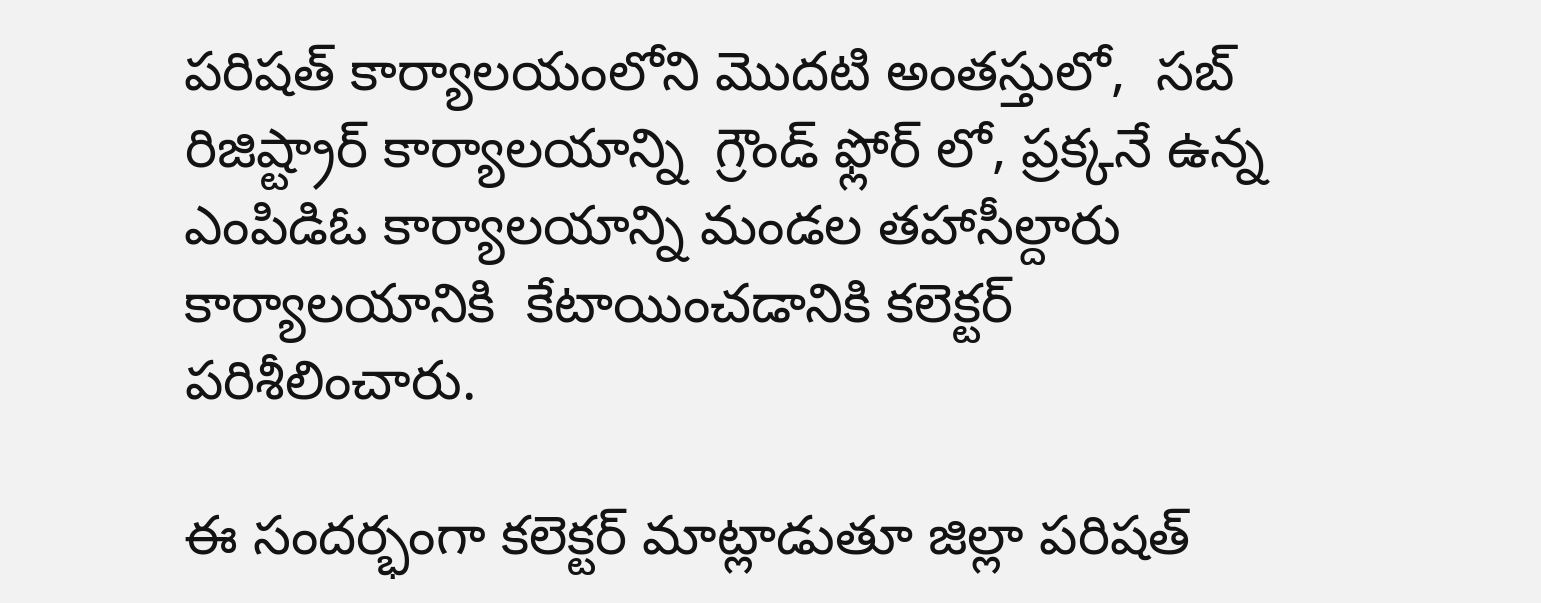పరిషత్ కార్యాలయంలోని మొదటి అంతస్తులో,  సబ్ రిజిష్ట్రార్ కార్యాలయాన్ని  గ్రౌండ్ ఫ్లోర్ లో, ప్రక్కనే ఉన్న ఎంపిడిఓ కార్యాలయాన్ని మండల తహాసీల్దారు కార్యాలయానికి  కేటాయించడానికి కలెక్టర్ పరిశీలించారు.

ఈ సందర్భంగా కలెక్టర్ మాట్లాడుతూ జిల్లా పరిషత్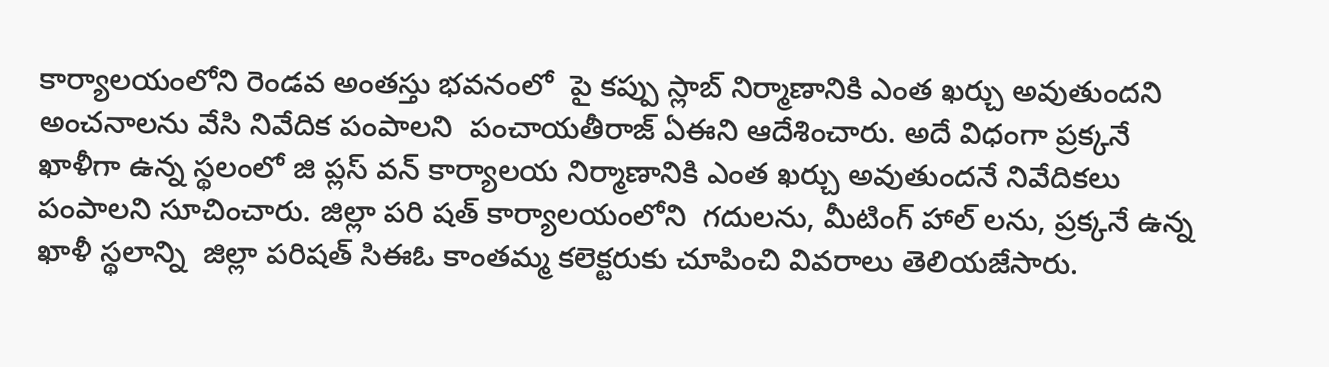కార్యాలయంలోని రెండవ అంతస్తు భవనంలో  పై కప్పు స్లాబ్ నిర్మాణానికి ఎంత ఖర్చు అవుతుందని అంచనాలను వేసి నివేదిక పంపాలని  పంచాయతీరాజ్ ఏఈని ఆదేశించారు. అదే విధంగా ప్రక్కనే ఖాళీగా ఉన్న స్థలంలో జి ప్లస్ వన్ కార్యాలయ నిర్మాణానికి ఎంత ఖర్చు అవుతుందనే నివేదికలు పంపాలని సూచించారు. జిల్లా పరి షత్ కార్యాలయంలోని  గదులను, మీటింగ్ హాల్ లను, ప్రక్కనే ఉన్న ఖాళీ స్థలాన్ని  జిల్లా పరిషత్ సిఈఓ కాంతమ్మ కలెక్టరుకు చూపించి వివరాలు తెలియజేసారు.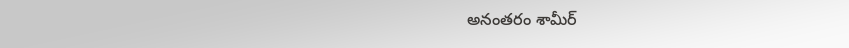అనంతరం శామీర్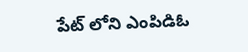పేట్ లోని ఎంపిడిఓ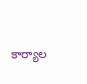కార్యాల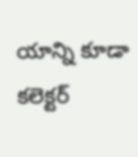యాన్ని కూడా కలెక్టర్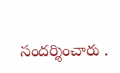సందర్శించారు .